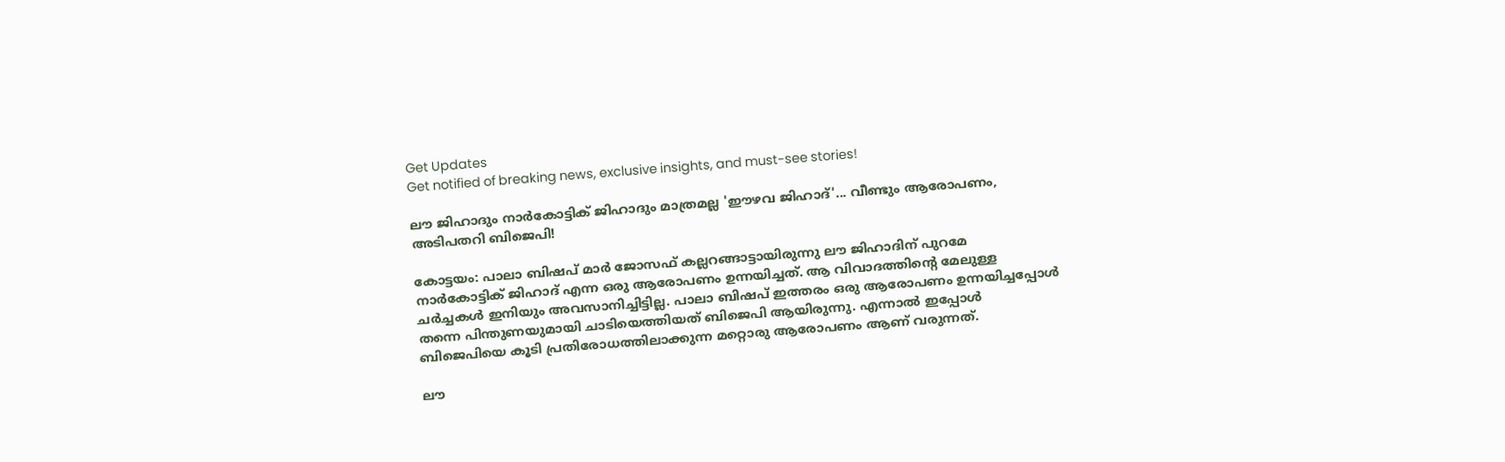Get Updates
Get notified of breaking news, exclusive insights, and must-see stories!

ലൗ ജിഹാദും നാർകോട്ടിക് ജിഹാദും മാത്രമല്ല 'ഈഴവ ജിഹാദ്'... വീണ്ടും ആരോപണം, അടിപതറി ബിജെപി!

കോട്ടയം: പാലാ ബിഷപ് മാർ ജോസഫ് കല്ലറങ്ങാട്ടായിരുന്നു ലൗ ജിഹാദിന് പുറമേ നാർകോട്ടിക് ജിഹാദ് എന്ന ഒരു ആരോപണം ഉന്നയിച്ചത്. ആ വിവാദത്തിന്റെ മേലുള്ള ചർച്ചകൾ ഇനിയും അവസാനിച്ചിട്ടില്ല. പാലാ ബിഷപ് ഇത്തരം ഒരു ആരോപണം ഉന്നയിച്ചപ്പോൾ തന്നെ പിന്തുണയുമായി ചാടിയെത്തിയത് ബിജെപി ആയിരുന്നു. എന്നാൽ ഇപ്പോൾ ബിജെപിയെ കൂടി പ്രതിരോധത്തിലാക്കുന്ന മറ്റൊരു ആരോപണം ആണ് വരുന്നത്.

ലൗ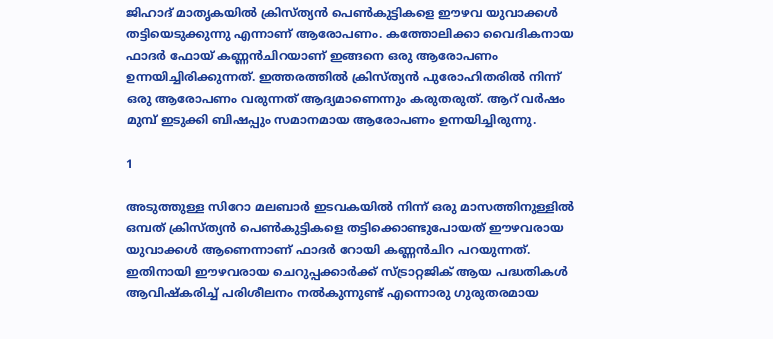ജിഹാദ് മാതൃകയിൽ ക്രിസ്ത്യൻ പെൺകുട്ടികളെ ഈഴവ യുവാക്കൾ തട്ടിയെടുക്കുന്നു എന്നാണ് ആരോപണം. കത്തോലിക്കാ വൈദികനായ ഫാദർ ഫോയ് കണ്ണൻചിറയാണ് ഇങ്ങനെ ഒരു ആരോപണം ഉന്നയിച്ചിരിക്കുന്നത്. ഇത്തരത്തിൽ ക്രിസ്ത്യൻ പുരോഹിതരിൽ നിന്ന് ഒരു ആരോപണം വരുന്നത് ആദ്യമാണെന്നും കരുതരുത്. ആറ് വർഷം മുമ്പ് ഇടുക്കി ബിഷപ്പും സമാനമായ ആരോപണം ഉന്നയിച്ചിരുന്നു.

1

അടുത്തുള്ള സിറോ മലബാർ ഇടവകയിൽ നിന്ന് ഒരു മാസത്തിനുള്ളിൽ ഒമ്പത് ക്രിസ്ത്യൻ പെൺകുട്ടികളെ തട്ടിക്കൊണ്ടുപോയത് ഈഴവരായ യുവാക്കൾ ആണെന്നാണ് ഫാദർ റോയി കണ്ണൻചിറ പറയുന്നത്. ഇതിനായി ഈഴവരായ ചെറുപ്പക്കാർക്ക് സ്ട്രാറ്റജിക് ആയ പദ്ധതികൾ ആവിഷ്‌കരിച്ച് പരിശീലനം നൽകുന്നുണ്ട് എന്നൊരു ഗുരുതരമായ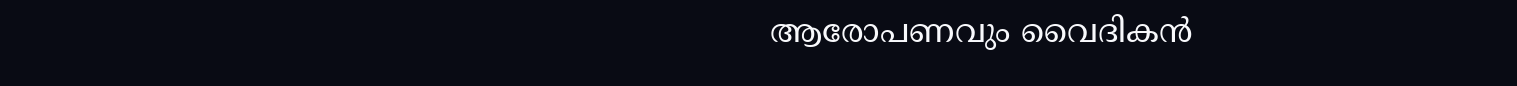ആരോപണവും വൈദികൻ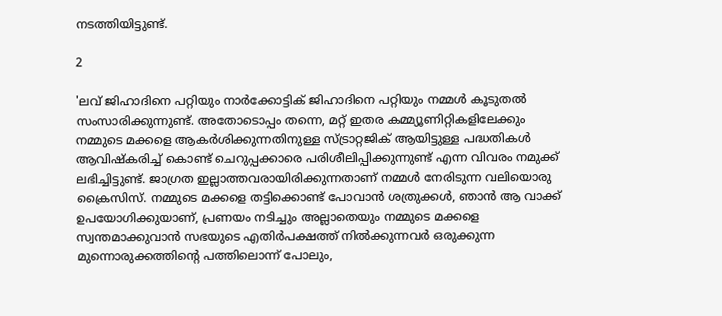നടത്തിയിട്ടുണ്ട്.

2

'ലവ് ജിഹാദിനെ പറ്റിയും നാർക്കോട്ടിക് ജിഹാദിനെ പറ്റിയും നമ്മൾ കൂടുതൽ സംസാരിക്കുന്നുണ്ട്. അതോടൊപ്പം തന്നെ, മറ്റ് ഇതര കമ്മ്യൂണിറ്റികളിലേക്കും നമ്മുടെ മക്കളെ ആകർശിക്കുന്നതിനുള്ള സ്ട്രാറ്റജിക് ആയിട്ടുള്ള പദ്ധതികൾ ആവിഷ്‌കരിച്ച് കൊണ്ട് ചെറുപ്പക്കാരെ പരിശീലിപ്പിക്കുന്നുണ്ട് എന്ന വിവരം നമുക്ക് ലഭിച്ചിട്ടുണ്ട്. ജാഗ്രത ഇല്ലാത്തവരായിരിക്കുന്നതാണ് നമ്മൾ നേരിടുന്ന വലിയൊരു ക്രൈസിസ്. നമ്മുടെ മക്കളെ തട്ടിക്കൊണ്ട് പോവാൻ ശത്രുക്കൾ, ഞാൻ ആ വാക്ക് ഉപയോഗിക്കുയാണ്, പ്രണയം നടിച്ചും അല്ലാതെയും നമ്മുടെ മക്കളെ സ്വന്തമാക്കുവാൻ സഭയുടെ എതിർപക്ഷത്ത് നിൽക്കുന്നവർ ഒരുക്കുന്ന മുന്നൊരുക്കത്തിന്റെ പത്തിലൊന്ന് പോലും,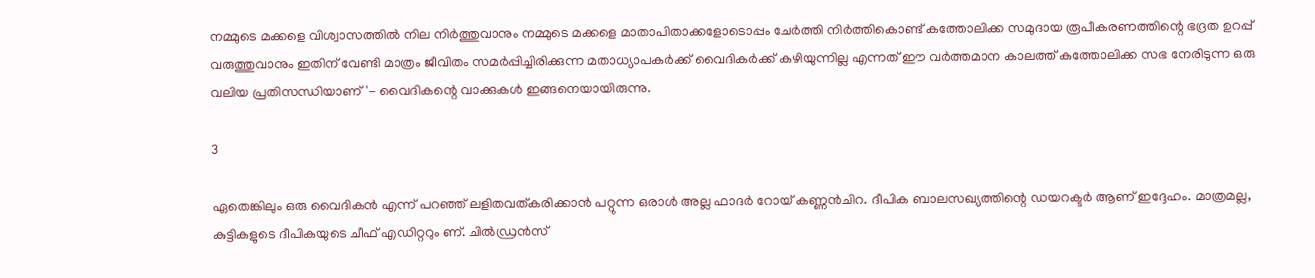നമ്മുടെ മക്കളെ വിശ്വാസത്തിൽ നില നിർത്തുവാനും നമ്മുടെ മക്കളെ മാതാപിതാക്കളോടൊപ്പം ചേർത്തി നിർത്തികൊണ്ട് കത്തോലിക്ക സമുദായ രൂപീകരണത്തിന്റെ ഭദ്രത ഉറപ്പ് വരുത്തുവാനും ഇതിന് വേണ്ടി മാത്രം ജീവിതം സമർപ്പിച്ചിരിക്കുന്ന മതാധ്യാപകർക്ക് വൈദികർക്ക് കഴിയുന്നില്ല എന്നത് ഈ വർത്തമാന കാലത്ത് കത്തോലിക്ക സഭ നേരിടുന്ന ഒരു വലിയ പ്രതിസന്ധിയാണ്'- വൈദികന്റെ വാക്കുകൾ ഇങ്ങനെയായിരുന്നു.

3

ഏതെങ്കിലും ഒരു വൈദികൻ എന്ന് പറഞ്ഞ് ലളിതവത്കരിക്കാൻ പറ്റുന്ന ഒരാൾ അല്ല ഫാദർ റോയ് കണ്ണൻചിറ. ദീപിക ബാലസഖ്യത്തിന്റെ ഡയറക്ടർ ആണ് ഇദ്ദേഹം. മാത്രമല്ല, കുട്ടികളുടെ ദീപികയുടെ ചീഫ് എഡിറ്ററും ണ്. ചിൽഡ്രൻസ്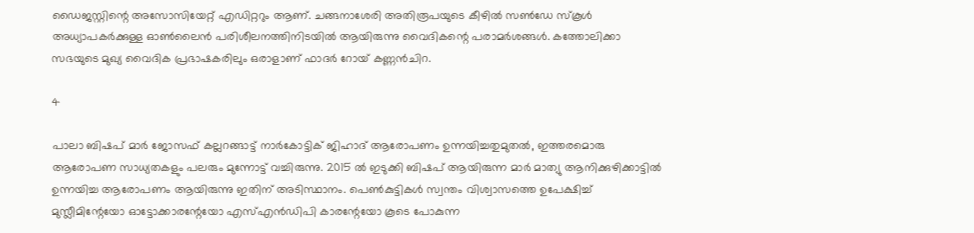ഡൈജസ്റ്റിന്റെ അസോസിയേറ്റ് എഡിറ്ററും ആണ്. ചങ്ങനാശേരി അതിരൂപയുടെ കീഴിൽ സൺഡേ സ്‌കൂൾ അധ്യാപകർക്കുള്ള ഓൺലൈൻ പരിശീലനത്തിനിടയിൽ ആയിരുന്നു വൈദികന്റെ പരാമർശങ്ങൾ. കത്തോലിക്കാ സഭയുടെ മുഖ്യ വൈദിക പ്രഭാഷകരിലും ഒരാളാണ് ഫാദർ റോയ് കണ്ണൻചിറ.

4

പാലാ ബിഷപ് മാർ ജോസഫ് കല്ലറങ്ങാട്ട് നാർകോട്ടിക് ജിഹാദ് ആരോപണം ഉന്നയിച്ചതുമുതൽ, ഇത്തരമൊരു ആരോപണ സാധ്യതകളും പലരും മുന്നോട്ട് വച്ചിരുന്നു. 2015 ൽ ഇടുക്കി ബിഷപ് ആയിരുന്ന മാർ മാത്യു ആനിക്കുഴിക്കാട്ടിൽ ഉന്നയിച്ച ആരോപണം ആയിരുന്നു ഇതിന് അടിസ്ഥാനം. പെൺകുട്ടികൾ സ്വന്തം വിശ്വാസത്തെ ഉപേക്ഷിച്ച് മുസ്ലീമിന്റേയോ ഓട്ടോക്കാരന്റേയോ എസ്എൻഡിപി കാരന്റേയോ കൂടെ പോകുന്ന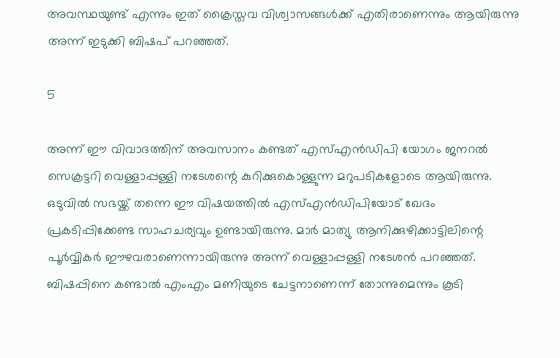അവസ്ഥയുണ്ട് എന്നും ഇത് ക്രൈസ്തവ വിശ്വാസങ്ങൾക്ക് എതിരാണെന്നും ആയിരുന്നു അന്ന് ഇടുക്കി ബിഷപ് പറഞ്ഞത്.

5

അന്ന് ഈ വിവാദത്തിന് അവസാനം കണ്ടത് എസ്എൻഡിപി യോഗം ജനറൽ സെക്രട്ടറി വെള്ളാപ്പള്ളി നടേശന്റെ കുറിക്കുകൊള്ളുന്ന മറുപടികളോടെ ആയിരുന്നു. ഒടുവിൽ സഭയ്ക്ക് തന്നെ ഈ വിഷയത്തിൽ എസ്എൻഡിപിയോട് ഖേദം പ്രകടിപ്പിക്കേണ്ട സാഹചര്യവും ഉണ്ടായിരുന്നു. മാർ മാത്യു ആനിക്കുഴിക്കാട്ടിലിന്റെ പൂർവ്വികർ ഈഴവരാണെന്നായിരുന്നു അന്ന് വെള്ളാപ്പള്ളി നടേശൻ പറഞ്ഞത്. ബിഷപ്പിനെ കണ്ടാൽ എംഎം മണിയുടെ ചേട്ടനാണെന്ന് തോന്നുമെന്നും കൂടി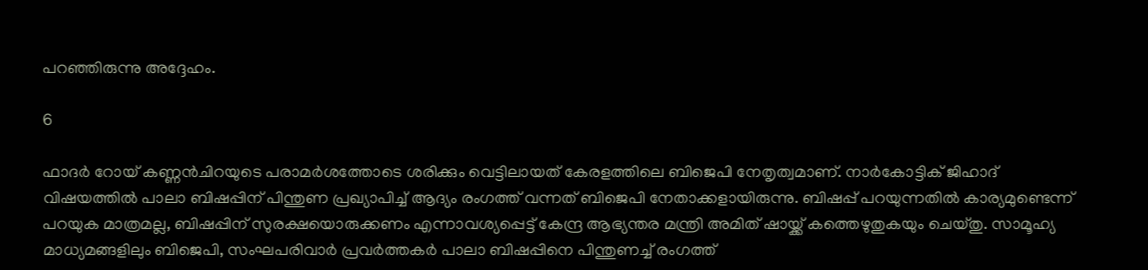പറഞ്ഞിരുന്നു അദ്ദേഹം.

6

ഫാദർ റോയ് കണ്ണൻചിറയുടെ പരാമർശത്തോടെ ശരിക്കും വെട്ടിലായത് കേരളത്തിലെ ബിജെപി നേതൃത്വമാണ്. നാർകോട്ടിക് ജിഹാദ് വിഷയത്തിൽ പാലാ ബിഷപ്പിന് പിന്തുണ പ്രഖ്യാപിച്ച് ആദ്യം രംഗത്ത് വന്നത് ബിജെപി നേതാക്കളായിരുന്നു. ബിഷപ്പ് പറയുന്നതിൽ കാര്യമുണ്ടെന്ന് പറയുക മാത്രമല്ല, ബിഷപ്പിന് സുരക്ഷയൊരുക്കണം എന്നാവശ്യപ്പെട്ട് കേന്ദ്ര ആഭ്യന്തര മന്ത്രി അമിത് ഷായ്ക്ക് കത്തെഴുതുകയും ചെയ്തു. സാമൂഹ്യ മാധ്യമങ്ങളിലും ബിജെപി, സംഘപരിവാർ പ്രവർത്തകർ പാലാ ബിഷപ്പിനെ പിന്തുണച്ച് രംഗത്ത്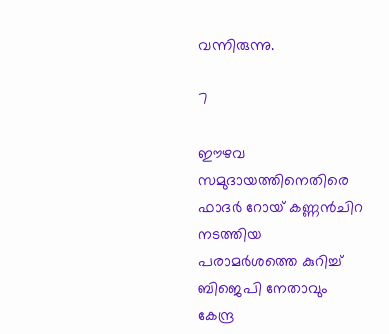വന്നിരുന്നു.

7

ഈഴവ സമുദായത്തിനെതിരെ ഫാദർ റോയ് കണ്ണൻചിറ നടത്തിയ പരാമർശത്തെ കുറിച്ച് ബിജെപി നേതാവും കേന്ദ്ര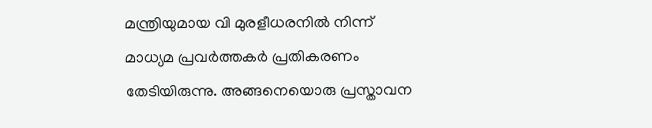മന്ത്രിയുമായ വി മുരളീധരനിൽ നിന്ന് മാധ്യമ പ്രവർത്തകർ പ്രതികരണം തേടിയിരുന്നു. അങ്ങനെയൊരു പ്രസ്താവന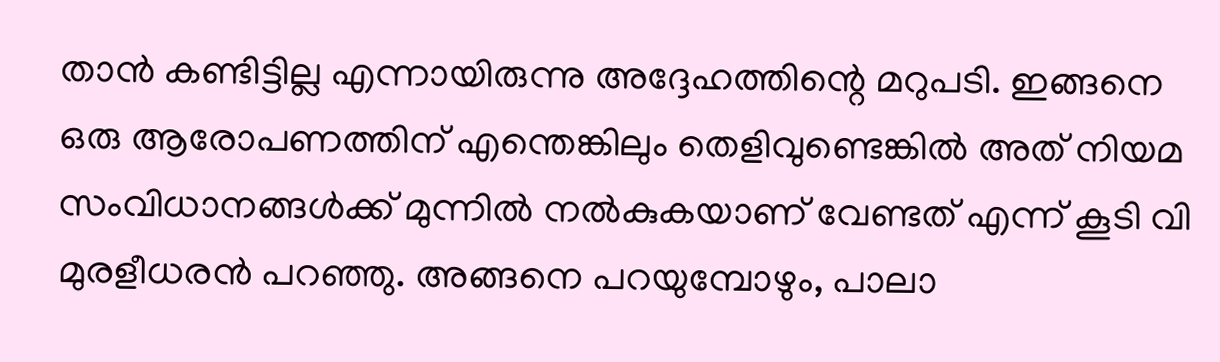താൻ കണ്ടിട്ടില്ല എന്നായിരുന്നു അദ്ദേഹത്തിന്റെ മറുപടി. ഇങ്ങനെ ഒരു ആരോപണത്തിന് എന്തെങ്കിലും തെളിവുണ്ടെങ്കിൽ അത് നിയമ സംവിധാനങ്ങൾക്ക് മുന്നിൽ നൽകുകയാണ് വേണ്ടത് എന്ന് കൂടി വി മുരളീധരൻ പറഞ്ഞു. അങ്ങനെ പറയുമ്പോഴും, പാലാ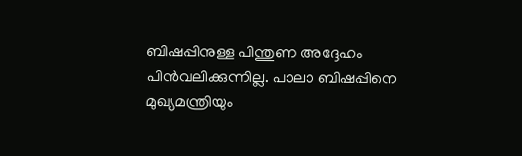ബിഷപ്പിനുള്ള പിന്തുണ അദ്ദേഹം പിൻവലിക്കുന്നില്ല. പാലാ ബിഷപ്പിനെ മുഖ്യമന്ത്രിയും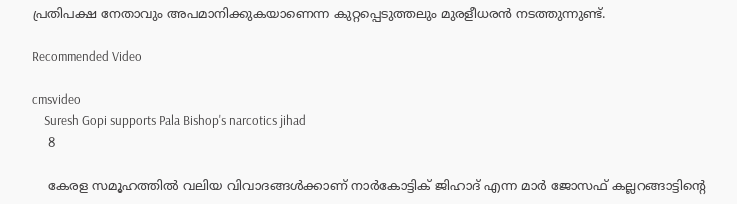പ്രതിപക്ഷ നേതാവും അപമാനിക്കുകയാണെന്ന കുറ്റപ്പെടുത്തലും മുരളീധരൻ നടത്തുന്നുണ്ട്.

Recommended Video

cmsvideo
    Suresh Gopi supports Pala Bishop's narcotics jihad
    8

    കേരള സമൂഹത്തിൽ വലിയ വിവാദങ്ങൾക്കാണ് നാർകോട്ടിക് ജിഹാദ് എന്ന മാർ ജോസഫ് കല്ലറങ്ങാട്ടിന്റെ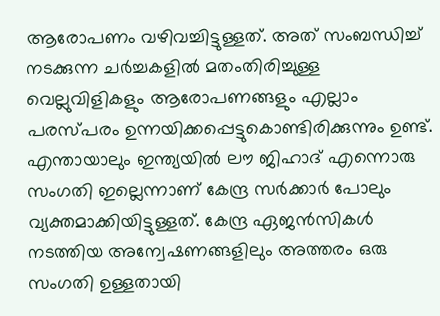ആരോപണം വഴിവച്ചിട്ടുള്ളത്. അത് സംബന്ധിച്ച് നടക്കുന്ന ചർച്ചകളിൽ മതംതിരിച്ചുള്ള വെല്ലുവിളികളും ആരോപണങ്ങളും എല്ലാം പരസ്പരം ഉന്നയിക്കപ്പെട്ടുകൊണ്ടിരിക്കുന്നും ഉണ്ട്. എന്തായാലും ഇന്ത്യയിൽ ലൗ ജിഹാദ് എന്നൊരു സംഗതി ഇല്ലെന്നാണ് കേന്ദ്ര സർക്കാർ പോലും വ്യക്തമാക്കിയിട്ടുള്ളത്. കേന്ദ്ര ഏജൻസികൾ നടത്തിയ അന്വേഷണങ്ങളിലും അത്തരം ഒരു സംഗതി ഉള്ളതായി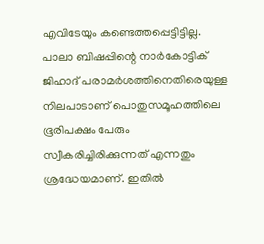എവിടേയും കണ്ടെത്തപ്പെട്ടിട്ടില്ല. പാലാ ബിഷപ്പിന്റെ നാർകോട്ടിക് ജിഹാദ് പരാമർശത്തിനെതിരെയുള്ള നിലപാടാണ് പൊതുസമൂഹത്തിലെ ഭൂരിപക്ഷം പേരും സ്വീകരിച്ചിരിക്കുന്നത് എന്നതും ശ്രദ്ധേയമാണ്. ഇതിൽ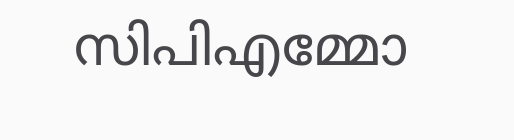സിപിഎമ്മോ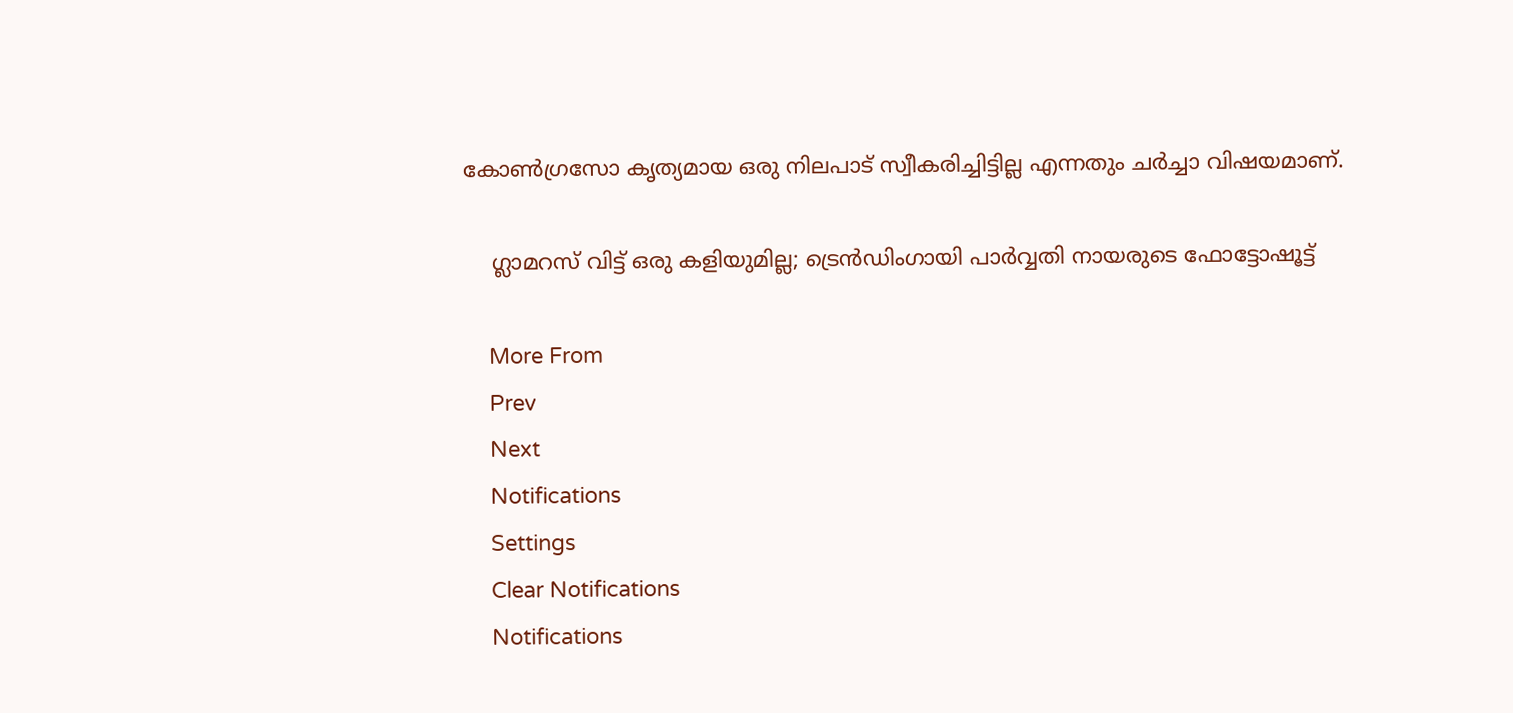കോൺഗ്രസോ കൃത്യമായ ഒരു നിലപാട് സ്വീകരിച്ചിട്ടില്ല എന്നതും ചർച്ചാ വിഷയമാണ്.

    ഗ്ലാമറസ് വിട്ട് ഒരു കളിയുമില്ല; ട്രെന്‍ഡിംഗായി പാര്‍വ്വതി നായരുടെ ഫോട്ടോഷൂട്ട്

    More From
    Prev
    Next
    Notifications
    Settings
    Clear Notifications
    Notifications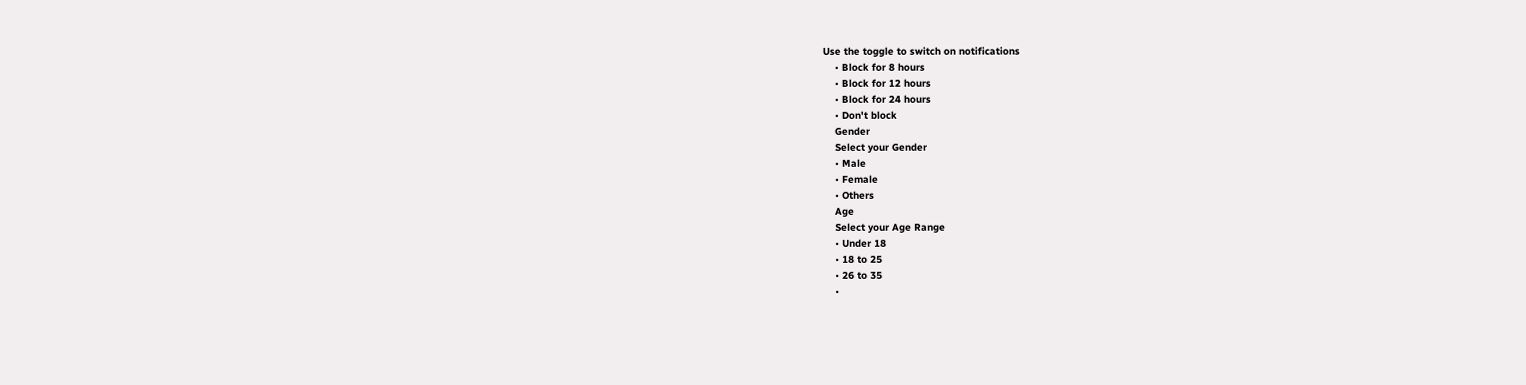Use the toggle to switch on notifications
    • Block for 8 hours
    • Block for 12 hours
    • Block for 24 hours
    • Don't block
    Gender
    Select your Gender
    • Male
    • Female
    • Others
    Age
    Select your Age Range
    • Under 18
    • 18 to 25
    • 26 to 35
    •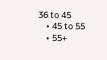36 to 45
    • 45 to 55
    • 55+